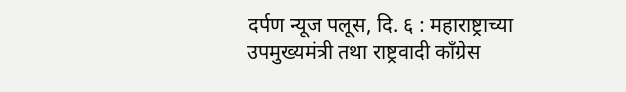दर्पण न्यूज पलूस, दि. ६ : महाराष्ट्राच्या उपमुख्यमंत्री तथा राष्ट्रवादी काँग्रेस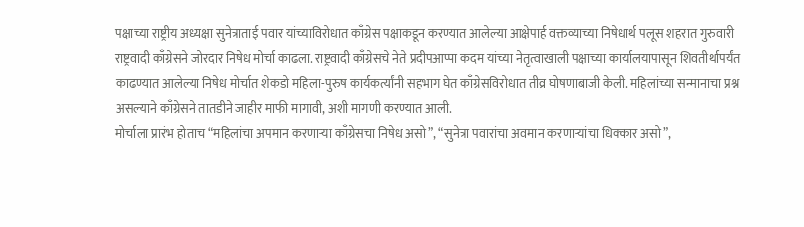पक्षाच्या राष्ट्रीय अध्यक्षा सुनेत्राताई पवार यांच्याविरोधात काँग्रेस पक्षाकडून करण्यात आलेल्या आक्षेपार्ह वक्तव्याच्या निषेधार्थ पलूस शहरात गुरुवारी राष्ट्रवादी काँग्रेसने जोरदार निषेध मोर्चा काढला. राष्ट्रवादी काँग्रेसचे नेते प्रदीपआप्पा कदम यांच्या नेतृत्वाखाली पक्षाच्या कार्यालयापासून शिवतीर्थापर्यंत काढण्यात आलेल्या निषेध मोर्चात शेकडो महिला-पुरुष कार्यकर्त्यांनी सहभाग घेत काँग्रेसविरोधात तीव्र घोषणाबाजी केली. महिलांच्या सन्मानाचा प्रश्न असल्याने काँग्रेसने तातडीने जाहीर माफी मागावी, अशी मागणी करण्यात आली.
मोर्चाला प्रारंभ होताच “महिलांचा अपमान करणाऱ्या काँग्रेसचा निषेध असो”, “सुनेत्रा पवारांचा अवमान करणाऱ्यांचा धिक्कार असो”,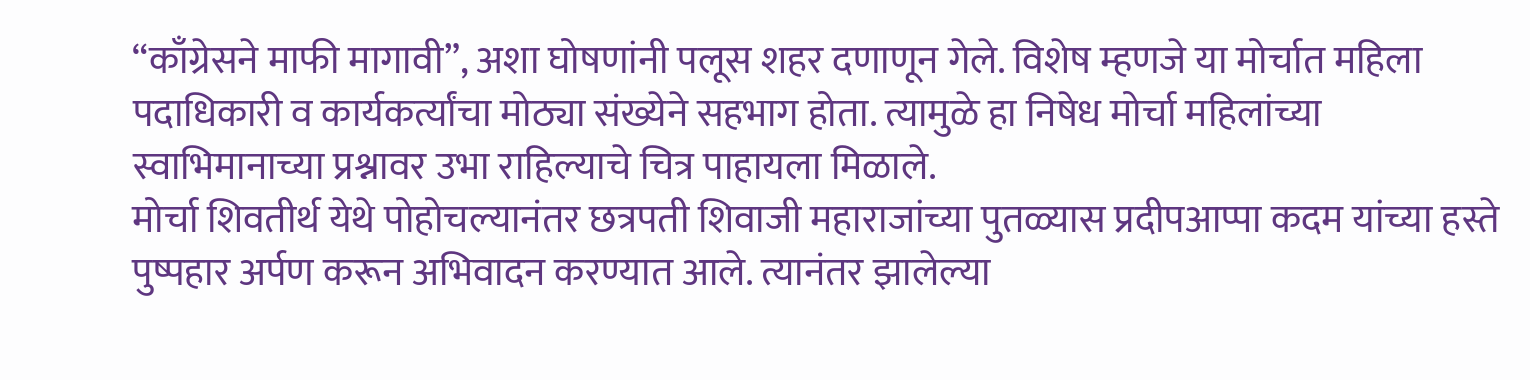“काँग्रेसने माफी मागावी”, अशा घोषणांनी पलूस शहर दणाणून गेले. विशेष म्हणजे या मोर्चात महिला पदाधिकारी व कार्यकर्त्यांचा मोठ्या संख्येने सहभाग होता. त्यामुळे हा निषेध मोर्चा महिलांच्या स्वाभिमानाच्या प्रश्नावर उभा राहिल्याचे चित्र पाहायला मिळाले.
मोर्चा शिवतीर्थ येथे पोहोचल्यानंतर छत्रपती शिवाजी महाराजांच्या पुतळ्यास प्रदीपआप्पा कदम यांच्या हस्ते पुष्पहार अर्पण करून अभिवादन करण्यात आले. त्यानंतर झालेल्या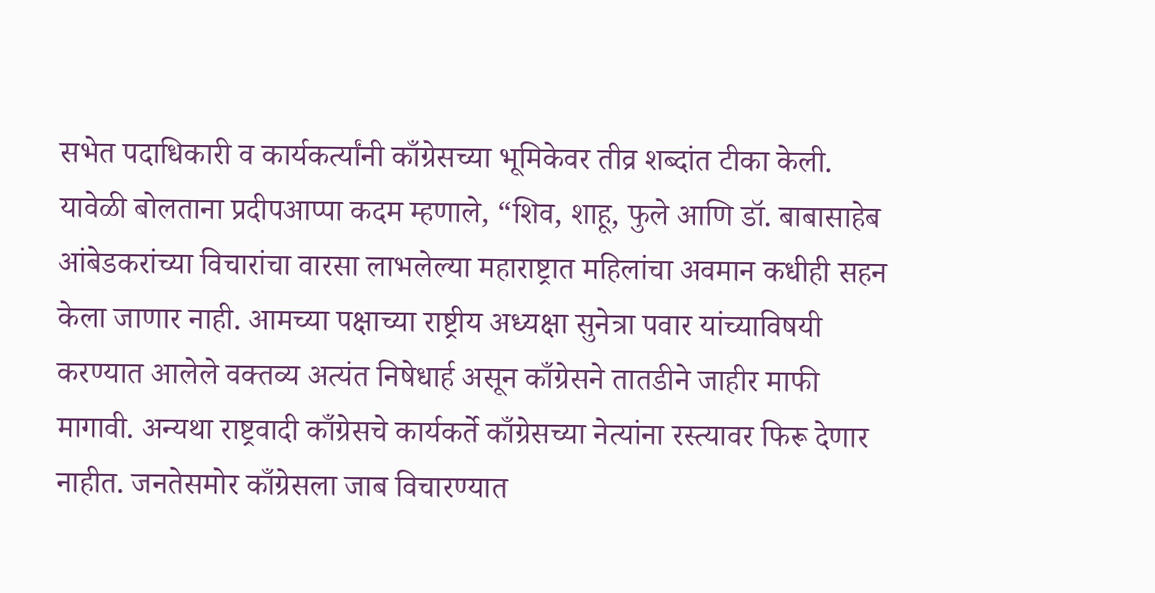सभेत पदाधिकारी व कार्यकर्त्यांनी काँग्रेसच्या भूमिकेवर तीव्र शब्दांत टीका केली.
यावेळी बोलताना प्रदीपआप्पा कदम म्हणाले, “शिव, शाहू, फुले आणि डॉ. बाबासाहेब आंबेडकरांच्या विचारांचा वारसा लाभलेल्या महाराष्ट्रात महिलांचा अवमान कधीही सहन केला जाणार नाही. आमच्या पक्षाच्या राष्ट्रीय अध्यक्षा सुनेत्रा पवार यांच्याविषयी करण्यात आलेले वक्तव्य अत्यंत निषेधार्ह असून काँग्रेसने तातडीने जाहीर माफी मागावी. अन्यथा राष्ट्रवादी काँग्रेसचे कार्यकर्ते काँग्रेसच्या नेत्यांना रस्त्यावर फिरू देणार नाहीत. जनतेसमोर काँग्रेसला जाब विचारण्यात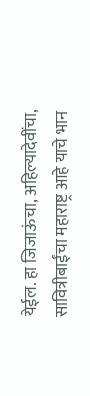येईल. हा जिजाऊंचा, अहिल्यादेवींचा, सावित्रीबाईंचा महाराष्ट्र आहे याचे भान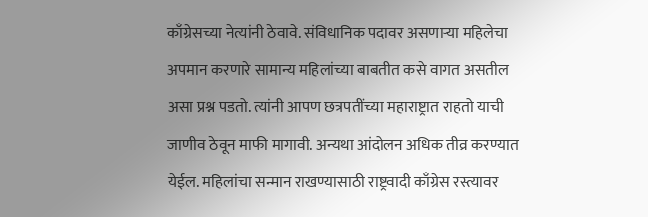काँग्रेसच्या नेत्यांनी ठेवावे. संविधानिक पदावर असणाऱ्या महिलेचा अपमान करणारे सामान्य महिलांच्या बाबतीत कसे वागत असतील असा प्रश्न पडतो. त्यांनी आपण छत्रपतींच्या महाराष्ट्रात राहतो याची जाणीव ठेवून माफी मागावी. अन्यथा आंदोलन अधिक तीव्र करण्यात येईल. महिलांचा सन्मान राखण्यासाठी राष्ट्रवादी काँग्रेस रस्त्यावर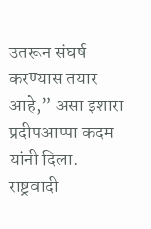उतरून संघर्ष करण्यास तयार आहे,” असा इशारा प्रदीपआप्पा कदम यांनी दिला.
राष्ट्रवादी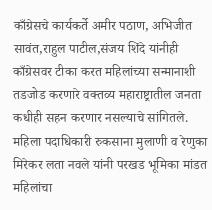काँग्रेसचे कार्यकर्ते अमीर पठाण, अभिजीत सावंत,राहुल पाटील,संजय शिंदे यांनीही काँग्रेसवर टीका करत महिलांच्या सन्मानाशी तडजोड करणारे वक्तव्य महाराष्ट्रातील जनता कधीही सहन करणार नसल्याचे सांगितले.
महिला पदाधिकारी रुकसाना मुलाणी व रेणुका मिरेकर लता नवले यांनी परखड भूमिका मांडत महिलांचा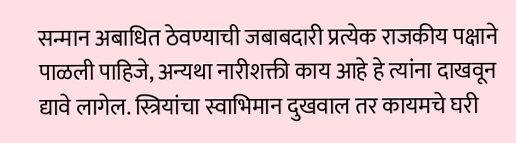सन्मान अबाधित ठेवण्याची जबाबदारी प्रत्येक राजकीय पक्षाने पाळली पाहिजे, अन्यथा नारीशक्ती काय आहे हे त्यांना दाखवून द्यावे लागेल. स्त्रियांचा स्वाभिमान दुखवाल तर कायमचे घरी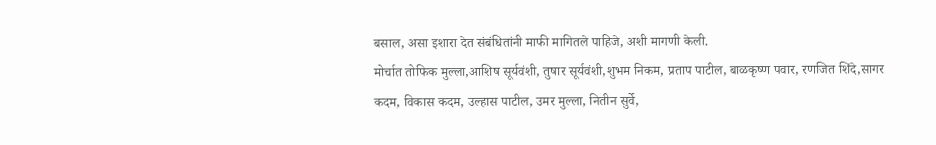बसाल, असा इशारा देत संबंधितांनी माफी मागितले पाहिजे, अशी मागणी केली.
मोर्चात तोफिक मुल्ला,आशिष सूर्यवंशी, तुषार सूर्यवंशी,शुभम निकम, प्रताप पाटील, बाळकृष्ण पवार, रणजित शिंदे,सागर कदम, विकास कदम, उल्हास पाटील, उमर मुल्ला, नितीन सुर्वे,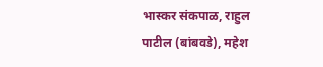भास्कर संकपाळ, राहुल पाटील (बांबवडे), महेश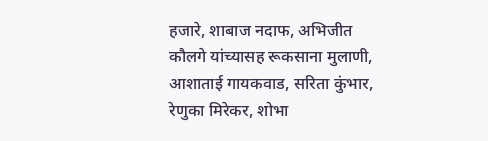हजारे, शाबाज नदाफ, अभिजीत कौलगे यांच्यासह रूकसाना मुलाणी, आशाताई गायकवाड, सरिता कुंभार, रेणुका मिरेकर, शोभा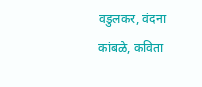वडुलकर, वंदना कांबळे, कविता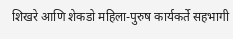शिखरे आणि शेकडो महिला-पुरुष कार्यकर्ते सहभागी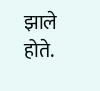झाले होते.